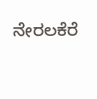ನೇರಲಕೆರೆ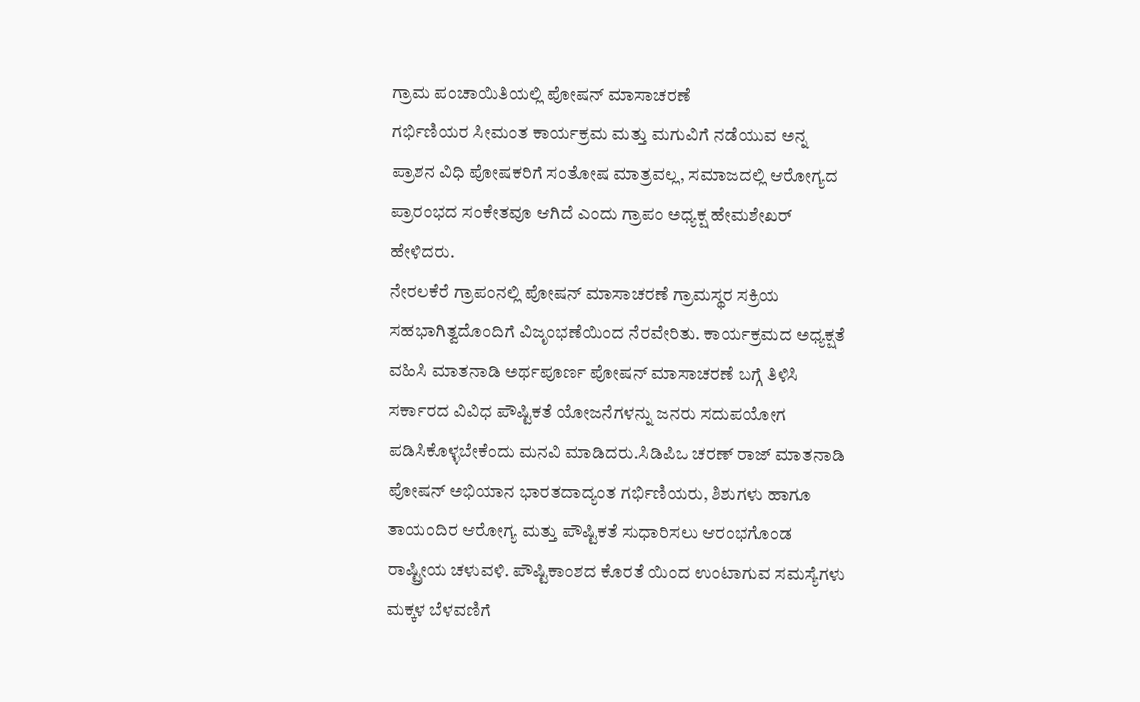ಗ್ರಾಮ ಪಂಚಾಯಿತಿಯಲ್ಲಿ ಪೋಷನ್ ಮಾಸಾಚರಣೆ
ಗರ್ಭಿಣಿಯರ ಸೀಮಂತ ಕಾರ್ಯಕ್ರಮ ಮತ್ತು ಮಗುವಿಗೆ ನಡೆಯುವ ಅನ್ನ ಪ್ರಾಶನ ವಿಧಿ ಪೋಷಕರಿಗೆ ಸಂತೋಷ ಮಾತ್ರವಲ್ಲ, ಸಮಾಜದಲ್ಲಿ ಆರೋಗ್ಯದ ಪ್ರಾರಂಭದ ಸಂಕೇತವೂ ಆಗಿದೆ ಎಂದು ಗ್ರಾಪಂ ಅಧ್ಯಕ್ಷ ಹೇಮಶೇಖರ್ ಹೇಳಿದರು.
ನೇರಲಕೆರೆ ಗ್ರಾಪಂನಲ್ಲಿ ಪೋಷನ್ ಮಾಸಾಚರಣೆ ಗ್ರಾಮಸ್ಥರ ಸಕ್ರಿಯ ಸಹಭಾಗಿತ್ವದೊಂದಿಗೆ ವಿಜೃಂಭಣೆಯಿಂದ ನೆರವೇರಿತು. ಕಾರ್ಯಕ್ರಮದ ಅಧ್ಯಕ್ಷತೆ ವಹಿಸಿ ಮಾತನಾಡಿ ಅರ್ಥಪೂರ್ಣ ಪೋಷನ್ ಮಾಸಾಚರಣೆ ಬಗ್ಗೆ ತಿಳಿಸಿ ಸರ್ಕಾರದ ವಿವಿಧ ಪೌಷ್ಟಿಕತೆ ಯೋಜನೆಗಳನ್ನು ಜನರು ಸದುಪಯೋಗ ಪಡಿಸಿಕೊಳ್ಳಬೇಕೆಂದು ಮನವಿ ಮಾಡಿದರು.ಸಿಡಿಪಿಒ ಚರಣ್ ರಾಜ್ ಮಾತನಾಡಿ ಪೋಷನ್ ಅಭಿಯಾನ ಭಾರತದಾದ್ಯಂತ ಗರ್ಭಿಣಿಯರು, ಶಿಶುಗಳು ಹಾಗೂ ತಾಯಂದಿರ ಆರೋಗ್ಯ ಮತ್ತು ಪೌಷ್ಟಿಕತೆ ಸುಧಾರಿಸಲು ಆರಂಭಗೊಂಡ ರಾಷ್ಟ್ರೀಯ ಚಳುವಳಿ. ಪೌಷ್ಟಿಕಾಂಶದ ಕೊರತೆ ಯಿಂದ ಉಂಟಾಗುವ ಸಮಸ್ಯೆಗಳು ಮಕ್ಕಳ ಬೆಳವಣಿಗೆ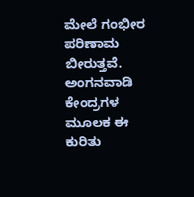ಮೇಲೆ ಗಂಭೀರ ಪರಿಣಾಮ ಬೀರುತ್ತವೆ. ಅಂಗನವಾಡಿ ಕೇಂದ್ರಗಳ ಮೂಲಕ ಈ ಕುರಿತು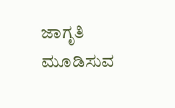ಜಾಗೃತಿ ಮೂಡಿಸುವ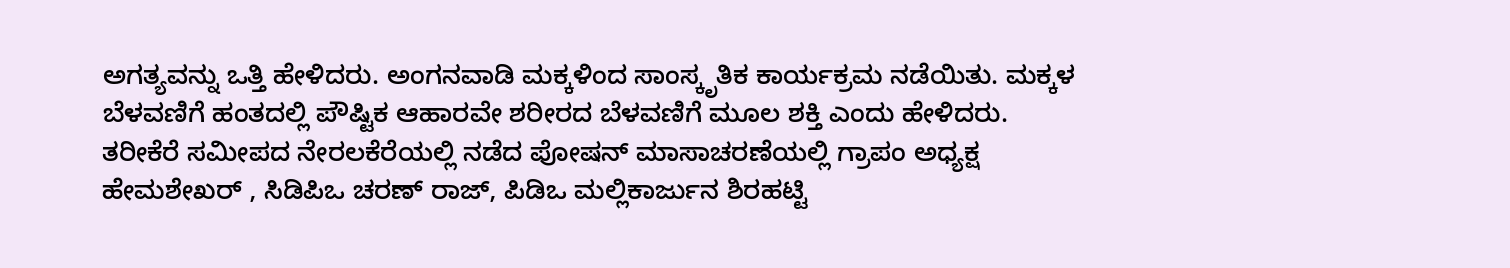ಅಗತ್ಯವನ್ನು ಒತ್ತಿ ಹೇಳಿದರು. ಅಂಗನವಾಡಿ ಮಕ್ಕಳಿಂದ ಸಾಂಸ್ಕೃತಿಕ ಕಾರ್ಯಕ್ರಮ ನಡೆಯಿತು. ಮಕ್ಕಳ ಬೆಳವಣಿಗೆ ಹಂತದಲ್ಲಿ ಪೌಷ್ಟಿಕ ಆಹಾರವೇ ಶರೀರದ ಬೆಳವಣಿಗೆ ಮೂಲ ಶಕ್ತಿ ಎಂದು ಹೇಳಿದರು.
ತರೀಕೆರೆ ಸಮೀಪದ ನೇರಲಕೆರೆಯಲ್ಲಿ ನಡೆದ ಪೋಷನ್ ಮಾಸಾಚರಣೆಯಲ್ಲಿ ಗ್ರಾಪಂ ಅಧ್ಯಕ್ಷ ಹೇಮಶೇಖರ್ , ಸಿಡಿಪಿಒ ಚರಣ್ ರಾಜ್, ಪಿಡಿಒ ಮಲ್ಲಿಕಾರ್ಜುನ ಶಿರಹಟ್ಟಿ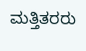ಮತ್ತಿತರರು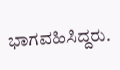ಭಾಗವಹಿಸಿದ್ದರು.